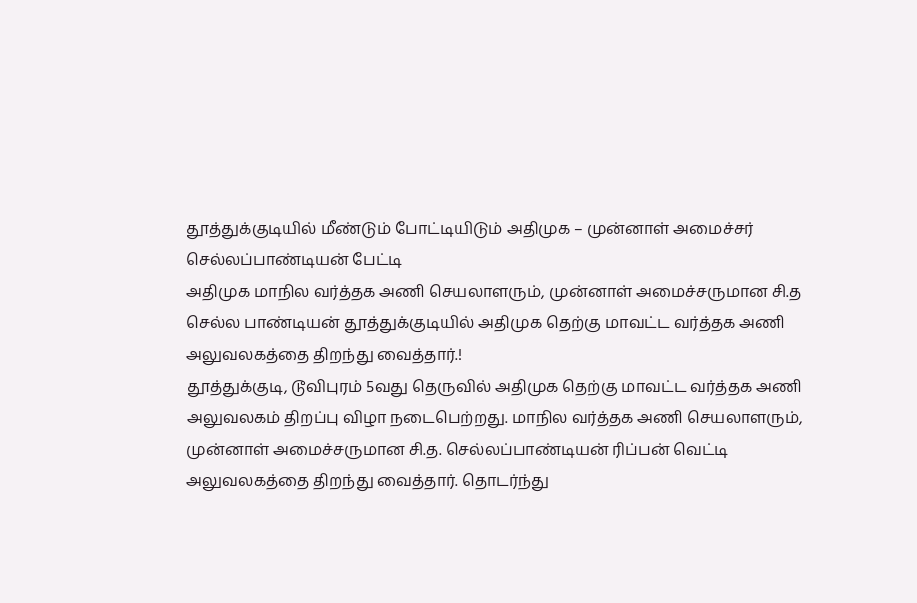தூத்துக்குடியில் மீண்டும் போட்டியிடும் அதிமுக – முன்னாள் அமைச்சர் செல்லப்பாண்டியன் பேட்டி
அதிமுக மாநில வர்த்தக அணி செயலாளரும், முன்னாள் அமைச்சருமான சி.த செல்ல பாண்டியன் தூத்துக்குடியில் அதிமுக தெற்கு மாவட்ட வர்த்தக அணி அலுவலகத்தை திறந்து வைத்தார்.!
தூத்துக்குடி, டூவிபுரம் 5வது தெருவில் அதிமுக தெற்கு மாவட்ட வர்த்தக அணி அலுவலகம் திறப்பு விழா நடைபெற்றது. மாநில வர்த்தக அணி செயலாளரும், முன்னாள் அமைச்சருமான சி.த. செல்லப்பாண்டியன் ரிப்பன் வெட்டி அலுவலகத்தை திறந்து வைத்தார். தொடர்ந்து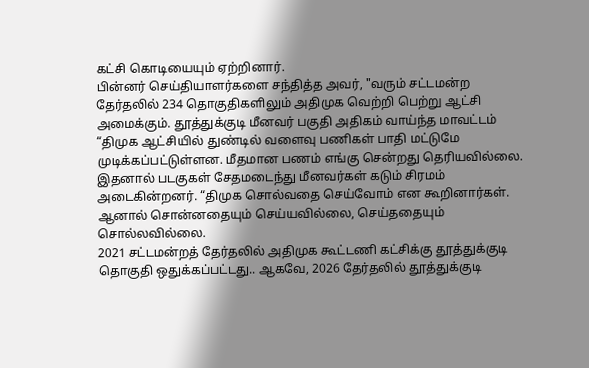கட்சி கொடியையும் ஏற்றினார்.
பின்னர் செய்தியாளர்களை சந்தித்த அவர், "வரும் சட்டமன்ற தேர்தலில் 234 தொகுதிகளிலும் அதிமுக வெற்றி பெற்று ஆட்சி அமைக்கும். தூத்துக்குடி மீனவர் பகுதி அதிகம் வாய்ந்த மாவட்டம் “திமுக ஆட்சியில் துண்டில் வளைவு பணிகள் பாதி மட்டுமே முடிக்கப்பட்டுள்ளன. மீதமான பணம் எங்கு சென்றது தெரியவில்லை. இதனால் படகுகள் சேதமடைந்து மீனவர்கள் கடும் சிரமம் அடைகின்றனர். “திமுக சொல்வதை செய்வோம் என கூறினார்கள். ஆனால் சொன்னதையும் செய்யவில்லை, செய்ததையும் சொல்லவில்லை.
2021 சட்டமன்றத் தேர்தலில் அதிமுக கூட்டணி கட்சிக்கு தூத்துக்குடி தொகுதி ஒதுக்கப்பட்டது.. ஆகவே, 2026 தேர்தலில் தூத்துக்குடி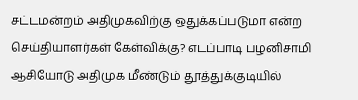சட்டமன்றம் அதிமுகவிற்கு ஒதுக்கப்படுமா என்ற செய்தியாளர்கள் கேள்விக்கு? எடப்பாடி பழனிசாமி ஆசியோடு அதிமுக மீண்டும் தூத்துக்குடியில்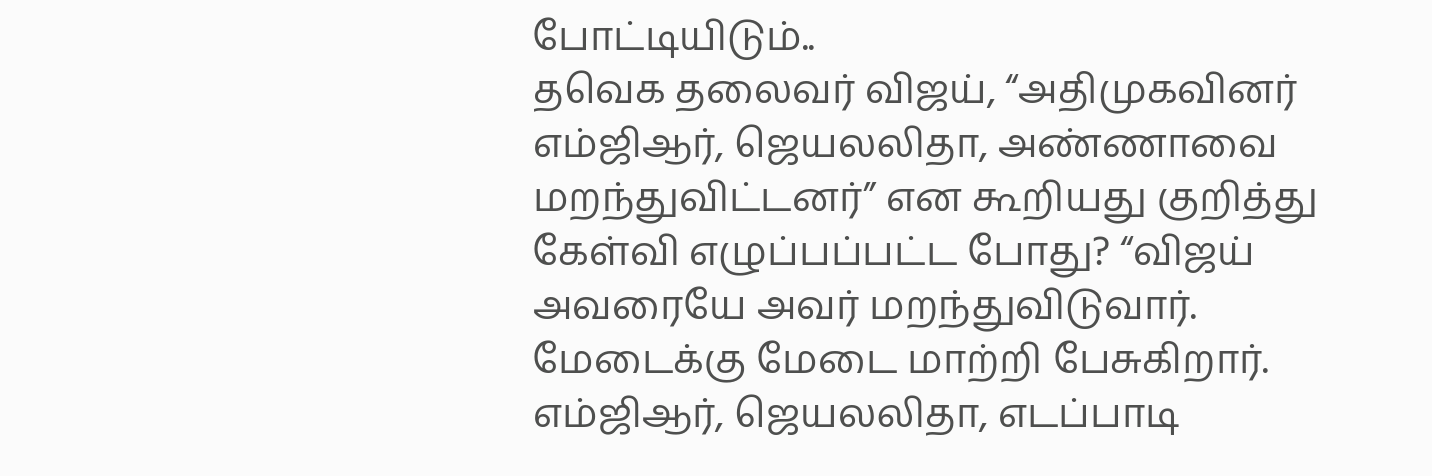போட்டியிடும்..
தவெக தலைவர் விஜய், “அதிமுகவினர் எம்ஜிஆர், ஜெயலலிதா, அண்ணாவை மறந்துவிட்டனர்” என கூறியது குறித்து கேள்வி எழுப்பப்பட்ட போது? “விஜய் அவரையே அவர் மறந்துவிடுவார். மேடைக்கு மேடை மாற்றி பேசுகிறார். எம்ஜிஆர், ஜெயலலிதா, எடப்பாடி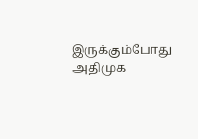இருக்கும்போது அதிமுக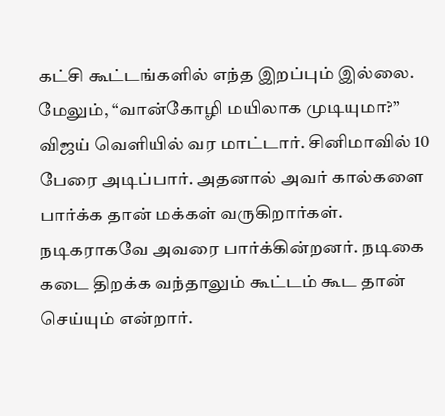கட்சி கூட்டங்களில் எந்த இறப்பும் இல்லை.
மேலும், “வான்கோழி மயிலாக முடியுமா?” விஜய் வெளியில் வர மாட்டார். சினிமாவில் 10 பேரை அடிப்பார். அதனால் அவர் கால்களை பார்க்க தான் மக்கள் வருகிறார்கள். நடிகராகவே அவரை பார்க்கின்றனர். நடிகை கடை திறக்க வந்தாலும் கூட்டம் கூட தான் செய்யும் என்றார்.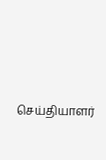செய்தியாளர்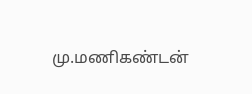மு.மணிகண்டன்